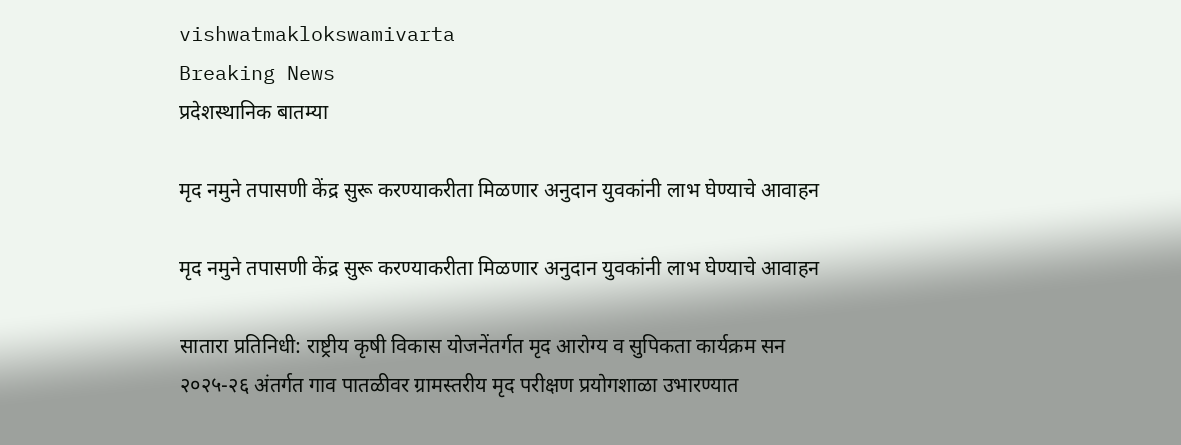vishwatmaklokswamivarta
Breaking News
प्रदेशस्थानिक बातम्या

मृद नमुने तपासणी केंद्र सुरू करण्याकरीता मिळणार अनुदान युवकांनी लाभ घेण्याचे आवाहन

मृद नमुने तपासणी केंद्र सुरू करण्याकरीता मिळणार अनुदान युवकांनी लाभ घेण्याचे आवाहन

सातारा प्रतिनिधी: राष्ट्रीय कृषी विकास योजनेंतर्गत मृद आरोग्य व सुपिकता कार्यक्रम सन २०२५-२६ अंतर्गत गाव पातळीवर ग्रामस्तरीय मृद परीक्षण प्रयोगशाळा उभारण्यात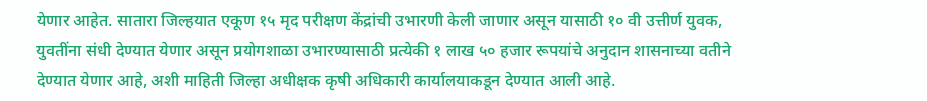येणार आहेत. सातारा जिल्हयात एकूण १५ मृद परीक्षण केंद्रांची उभारणी केली जाणार असून यासाठी १० वी उत्तीर्ण युवक, युवतींना संधी देण्यात येणार असून प्रयोगशाळा उभारण्यासाठी प्रत्येकी १ लाख ५० हजार रूपयांचे अनुदान शासनाच्या वतीने देण्यात येणार आहे, अशी माहिती जिल्हा अधीक्षक कृषी अधिकारी कार्यालयाकडून देण्यात आली आहे.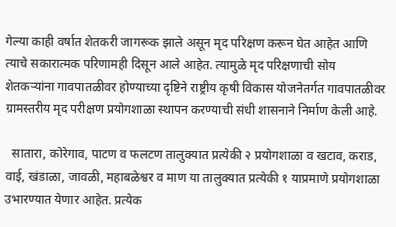गेल्या काही वर्षात शेतकरी जागरूक झाले असून मृद परिक्षण करून घेत आहेत आणि त्याचे सकारात्मक परिणामही दिसून आले आहेत. त्यामुळे मृद परिक्षणाची सोय शेतकऱ्यांना गावपातळीवर होण्याच्या दृष्टिने राष्ट्रीय कृषी विकास योजनेतर्गत गावपातळीवर ग्रामस्तरीय मृद परीक्षण प्रयोगशाळा स्थापन करण्याची संधी शासनाने निर्माण केली आहे.

  सातारा, कोरेगाव, पाटण व फलटण तालुक्यात प्रत्येकी २ प्रयोगशाळा व खटाव, कराड, वाई, खंडाळा, जावळी, महाबळेश्वर व माण या तालुक्यात प्रत्येकी १ याप्रमाणे प्रयोगशाळा उभारण्यात येणार आहेत. प्रत्येक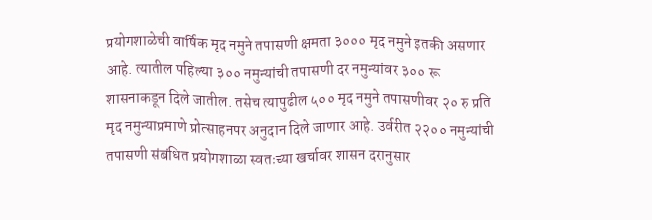प्रयोगशाळेची वार्षिक मृद नमुने तपासणी क्षमता ३००० मृद नमुने इतकी असणार आहे. त्यातील पहिल्या ३०० नमुन्यांची तपासणी दर नमुन्यांवर ३०० रू शासनाकडून दिले जातील. तसेच त्यापुढील ५०० मृद नमुने तपासणीवर २० रु प्रति मृद नमुन्याप्रमाणे प्रोत्साहनपर अनुदान दिले जाणार आहे. उर्वरीत २२०० नमुन्यांची तपासणी संबंधित प्रयोगशाळा स्वतःच्या खर्चावर शासन दरानुसार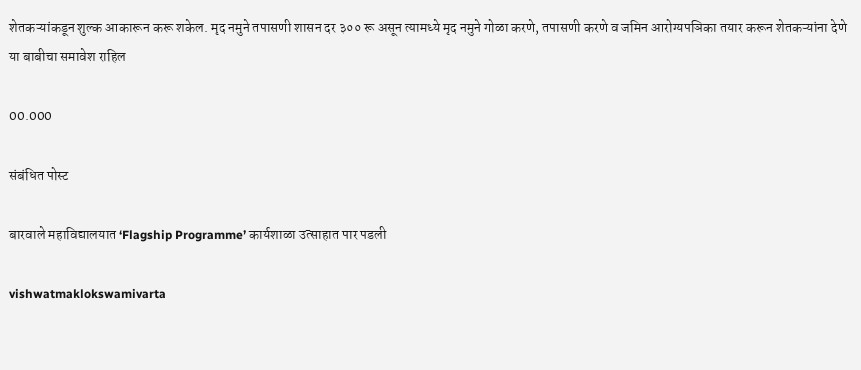शेतकऱ्यांकडून शुल्क आकारून करू शकेल. मृद नमुने तपासणी शासन दर ३०० रू असून त्यामध्ये मृद नमुने गोळा करणे, तपासणी करणे व जमिन आरोग्यपञिका तयार करून शेतकऱ्यांना देणे या बाबीचा समावेश राहिल

00.000

संबंधित पोस्ट

बारवाले महाविद्यालयात ‘Flagship Programme’ कार्यशाळा उत्साहात पार पडली

vishwatmaklokswamivarta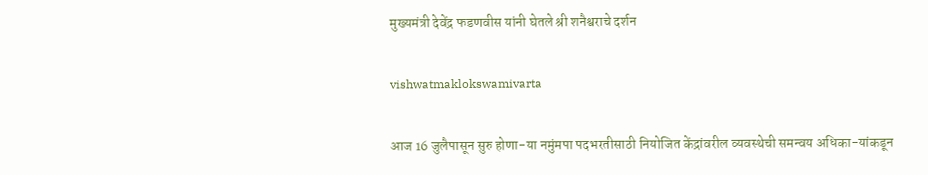मुख्यमंत्री देवेंद्र फडणवीस यांनी घेतले श्री शनैश्वराचे दर्शन

vishwatmaklokswamivarta

आज 16 जुलैपासून सुरु होणा-या नमुंमपा पदभरतीसाठी नियोजित केंद्रांवरील व्यवस्थेची समन्वय अधिका-यांकडून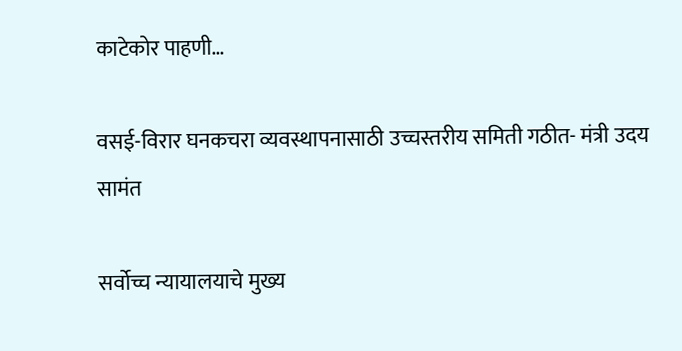काटेकोर पाहणी…

वसई-विरार घनकचरा व्यवस्थापनासाठी उच्चस्तरीय समिती गठीत- मंत्री उदय सामंत

सर्वोच्च न्यायालयाचे मुख्य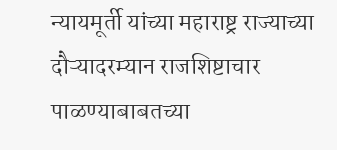न्यायमूर्ती यांच्या महाराष्ट्र राज्याच्या दौऱ्यादरम्यान राजशिष्टाचार पाळण्याबाबतच्या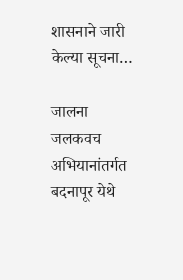शासनाने जारी केल्या सूचना…

जालना जलकवच अभियानांतर्गत बदनापूर येथे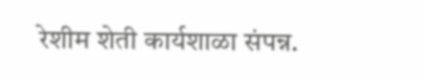रेशीम शेती कार्यशाळा संपन्न.